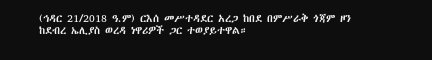(ኅዳር 21/2018 ዓ.ም) ርእሰ መሥተዳደር አረጋ ከበደ በምሥራቅ ጎጃም ዞን ከደብረ ኤሊያስ ወረዳ ነዋሪዎች ጋር ተወያይተዋል።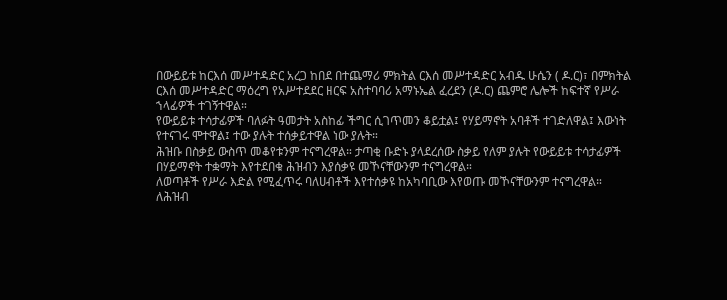በውይይቱ ከርእሰ መሥተዳድር አረጋ ከበደ በተጨማሪ ምክትል ርእሰ መሥተዳድር አብዱ ሁሴን ( ዶ.ር)፣ በምክትል ርእሰ መሥተዳድር ማዕረግ የአሥተደደር ዘርፍ አስተባባሪ አማኑኤል ፈረደን (ዶ.ር) ጨምሮ ሌሎች ከፍተኛ የሥራ ኀላፊዎች ተገኝተዋል።
የውይይቱ ተሳታፊዎች ባለፉት ዓመታት አስከፊ ችግር ሲገጥመን ቆይቷል፤ የሃይማኖት አባቶች ተገድለዋል፤ እውነት የተናገሩ ሞተዋል፤ ተው ያሉት ተሰቃይተዋል ነው ያሉት።
ሕዝቡ በስቃይ ውስጥ መቆየቱንም ተናግረዋል። ታጣቂ ቡድኑ ያላደረሰው ስቃይ የለም ያሉት የውይይቱ ተሳታፊዎች በሃይማኖት ተቋማት እየተደበቁ ሕዝብን እያሰቃዩ መኾናቸውንም ተናግረዋል።
ለወጣቶች የሥራ እድል የሚፈጥሩ ባለሀብቶች እየተሰቃዩ ከአካባቢው እየወጡ መኾናቸውንም ተናግረዋል።
ለሕዝብ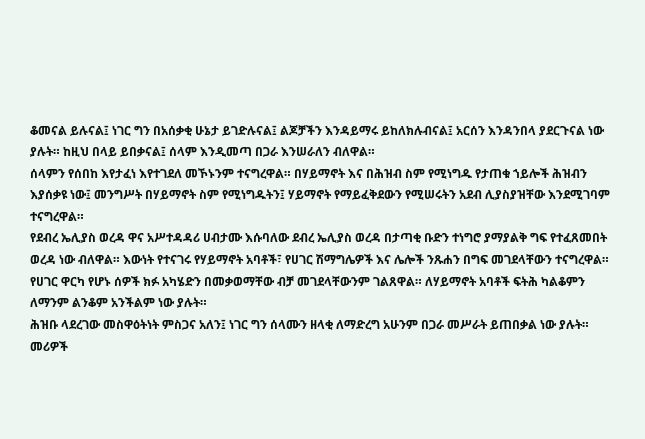ቆመናል ይሉናል፤ ነገር ግን በአሰቃቂ ሁኔታ ይገድሉናል፤ ልጆቻችን እንዳይማሩ ይከለክሉብናል፤ አርሰን እንዳንበላ ያደርጉናል ነው ያሉት። ከዚህ በላይ ይበቃናል፤ ሰላም እንዲመጣ በጋራ እንሠራለን ብለዋል።
ሰላምን የሰበከ እየታፈነ እየተገደለ መኾኑንም ተናግረዋል። በሃይማኖት እና በሕዝብ ስም የሚነግዱ የታጠቁ ኀይሎች ሕዝብን እያሰቃዩ ነው፤ መንግሥት በሃይማኖት ስም የሚነግዱትን፤ ሃይማኖት የማይፈቅደውን የሚሠሩትን አደብ ሊያስያዝቸው እንደሚገባም ተናግረዋል።
የደብረ ኤሊያስ ወረዳ ዋና አሥተዳዳሪ ሀብታሙ እሱባለው ደብረ ኤሊያስ ወረዳ በታጣቂ ቡድን ተነግሮ ያማያልቅ ግፍ የተፈጸመበት ወረዳ ነው ብለዋል። እውነት የተናገሩ የሃይማኖት አባቶች፣ የሀገር ሽማግሌዎች እና ሌሎች ንጹሐን በግፍ መገደላቸውን ተናግረዋል።
የሀገር ዋርካ የሆኑ ሰዎች ክፉ አካሄድን በመቃወማቸው ብቻ መገደላቸውንም ገልጸዋል። ለሃይማኖት አባቶች ፍትሕ ካልቆምን ለማንም ልንቆም አንችልም ነው ያሉት።
ሕዝቡ ላደረገው መስዋዕትነት ምስጋና አለን፤ ነገር ግን ሰላሙን ዘላቂ ለማድረግ አሁንም በጋራ መሥራት ይጠበቃል ነው ያሉት።
መሪዎች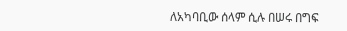ለአካባቢው ሰላም ሲሉ በሠሩ በግፍ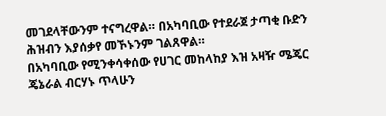መገደላቸውንም ተናግረዋል። በአካባቢው የተደራጀ ታጣቂ ቡድን ሕዝብን እያሰቃየ መኾኑንም ገልጸዋል።
በአካባቢው የሚንቀሳቀሰው የሀገር መከላከያ እዝ አዛዥ ሜጄር ጄኔራል ብርሃኑ ጥላሁን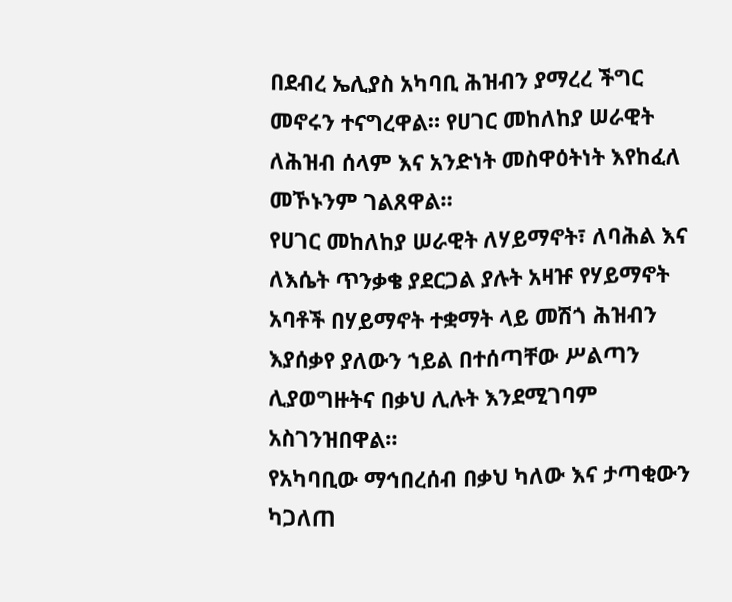በደብረ ኤሊያስ አካባቢ ሕዝብን ያማረረ ችግር መኖሩን ተናግረዋል። የሀገር መከለከያ ሠራዊት ለሕዝብ ሰላም እና አንድነት መስዋዕትነት እየከፈለ መኾኑንም ገልጸዋል።
የሀገር መከለከያ ሠራዊት ለሃይማኖት፣ ለባሕል እና ለእሴት ጥንቃቄ ያደርጋል ያሉት አዛዡ የሃይማኖት አባቶች በሃይማኖት ተቋማት ላይ መሽጎ ሕዝብን እያሰቃየ ያለውን ኀይል በተሰጣቸው ሥልጣን ሊያወግዙትና በቃህ ሊሉት እንደሚገባም አስገንዝበዋል።
የአካባቢው ማኅበረሰብ በቃህ ካለው እና ታጣቂውን ካጋለጠ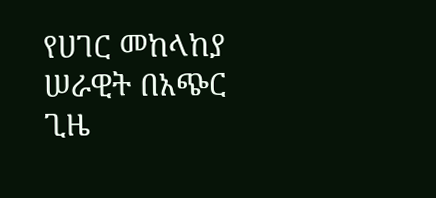የሀገር መከላከያ ሠራዊት በአጭር ጊዜ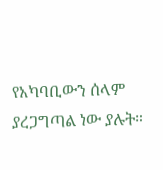የአካባቢውን ሰላም ያረጋግጣል ነው ያሉት።